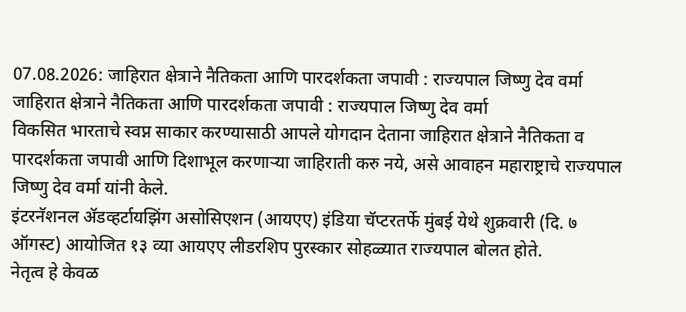07.08.2026: जाहिरात क्षेत्राने नैतिकता आणि पारदर्शकता जपावी : राज्यपाल जिष्णु देव वर्मा
जाहिरात क्षेत्राने नैतिकता आणि पारदर्शकता जपावी : राज्यपाल जिष्णु देव वर्मा
विकसित भारताचे स्वप्न साकार करण्यासाठी आपले योगदान देताना जाहिरात क्षेत्राने नैतिकता व पारदर्शकता जपावी आणि दिशाभूल करणाऱ्या जाहिराती करु नये, असे आवाहन महाराष्ट्राचे राज्यपाल जिष्णु देव वर्मा यांनी केले.
इंटरनॅशनल ॲडव्हर्टायझिंग असोसिएशन (आयएए) इंडिया चॅप्टरतर्फे मुंबई येथे शुक्रवारी (दि. ७ ऑगस्ट) आयोजित १३ व्या आयएए लीडरशिप पुरस्कार सोहळ्यात राज्यपाल बोलत होते.
नेतृत्व हे केवळ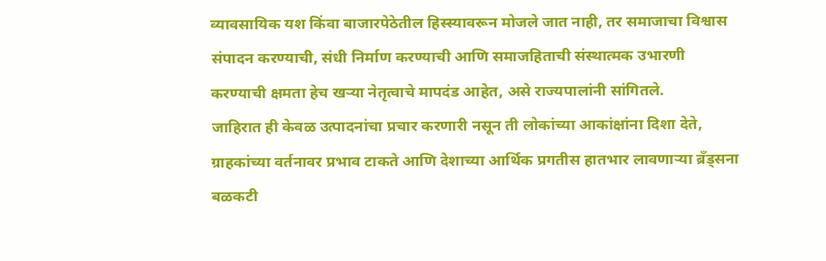व्यावसायिक यश किंवा बाजारपेठेतील हिस्स्यावरून मोजले जात नाही, तर समाजाचा विश्वास संपादन करण्याची, संधी निर्माण करण्याची आणि समाजहिताची संस्थात्मक उभारणी करण्याची क्षमता हेच खऱ्या नेतृत्वाचे मापदंड आहेत, असे राज्यपालांनी सांगितले.
जाहिरात ही केवळ उत्पादनांचा प्रचार करणारी नसून ती लोकांच्या आकांक्षांना दिशा देते, ग्राहकांच्या वर्तनावर प्रभाव टाकते आणि देशाच्या आर्थिक प्रगतीस हातभार लावणाऱ्या ब्रँड्सना बळकटी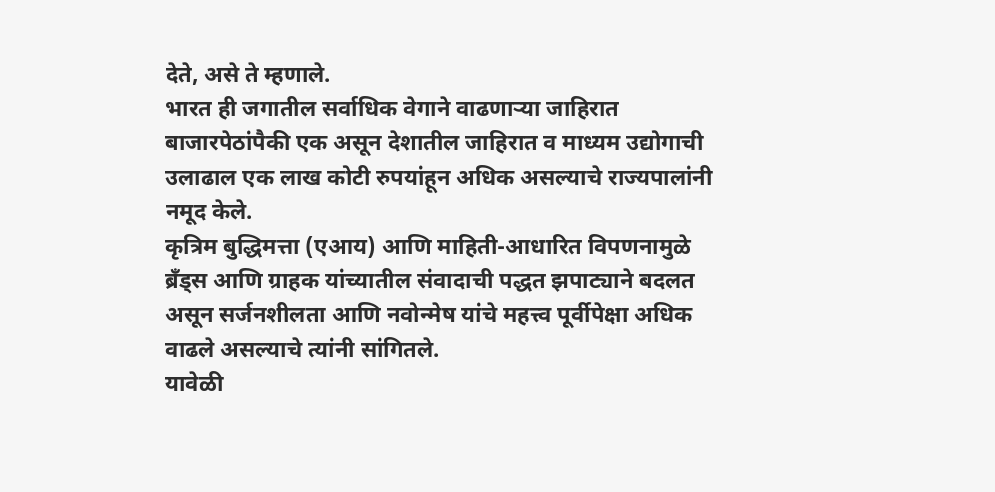देते, असे ते म्हणाले.
भारत ही जगातील सर्वाधिक वेगाने वाढणाऱ्या जाहिरात बाजारपेठांपैकी एक असून देशातील जाहिरात व माध्यम उद्योगाची उलाढाल एक लाख कोटी रुपयांहून अधिक असल्याचे राज्यपालांनी नमूद केले.
कृत्रिम बुद्धिमत्ता (एआय) आणि माहिती-आधारित विपणनामुळे ब्रँड्स आणि ग्राहक यांच्यातील संवादाची पद्धत झपाट्याने बदलत असून सर्जनशीलता आणि नवोन्मेष यांचे महत्त्व पूर्वीपेक्षा अधिक वाढले असल्याचे त्यांनी सांगितले.
यावेळी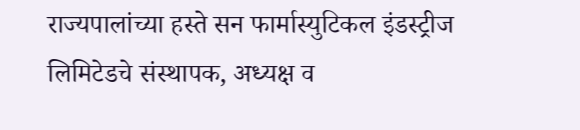राज्यपालांच्या हस्ते सन फार्मास्युटिकल इंडस्ट्रीज लिमिटेडचे संस्थापक, अध्यक्ष व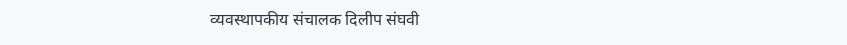व्यवस्थापकीय संचालक दिलीप संघवी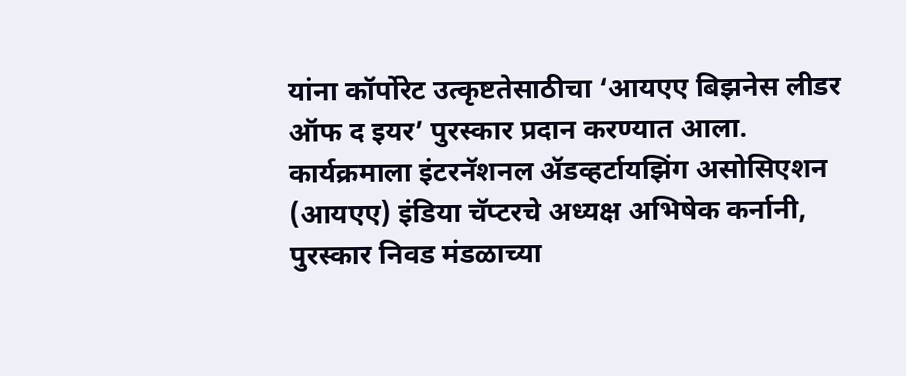यांना कॉर्पोरेट उत्कृष्टतेसाठीचा ‘आयएए बिझनेस लीडर ऑफ द इयर’ पुरस्कार प्रदान करण्यात आला.
कार्यक्रमाला इंटरनॅशनल ॲडव्हर्टायझिंग असोसिएशन (आयएए) इंडिया चॅप्टरचे अध्यक्ष अभिषेक कर्नानी, पुरस्कार निवड मंडळाच्या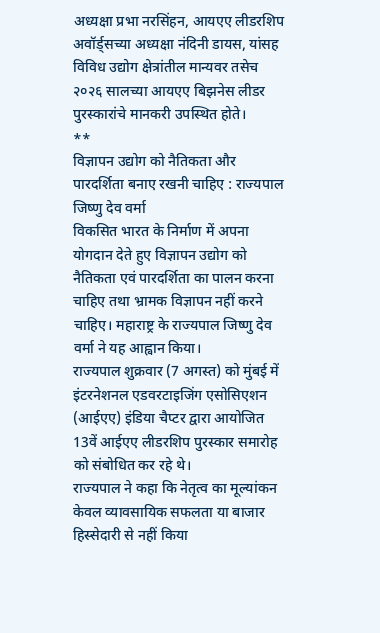अध्यक्षा प्रभा नरसिंहन, आयएए लीडरशिप अवॉर्ड्सच्या अध्यक्षा नंदिनी डायस, यांसह विविध उद्योग क्षेत्रांतील मान्यवर तसेच २०२६ सालच्या आयएए बिझनेस लीडर पुरस्कारांचे मानकरी उपस्थित होते।
**
विज्ञापन उद्योग को नैतिकता और पारदर्शिता बनाए रखनी चाहिए : राज्यपाल जिष्णु देव वर्मा
विकसित भारत के निर्माण में अपना योगदान देते हुए विज्ञापन उद्योग को नैतिकता एवं पारदर्शिता का पालन करना चाहिए तथा भ्रामक विज्ञापन नहीं करने चाहिए। महाराष्ट्र के राज्यपाल जिष्णु देव वर्मा ने यह आह्वान किया।
राज्यपाल शुक्रवार (7 अगस्त) को मुंबई में इंटरनेशनल एडवरटाइजिंग एसोसिएशन (आईएए) इंडिया चैप्टर द्वारा आयोजित 13वें आईएए लीडरशिप पुरस्कार समारोह को संबोधित कर रहे थे।
राज्यपाल ने कहा कि नेतृत्व का मूल्यांकन केवल व्यावसायिक सफलता या बाजार हिस्सेदारी से नहीं किया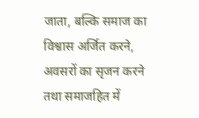जाता, बल्कि समाज का विश्वास अर्जित करने, अवसरों का सृजन करने तथा समाजहित में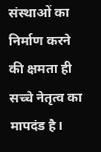संस्थाओं का निर्माण करने की क्षमता ही सच्चे नेतृत्व का मापदंड है।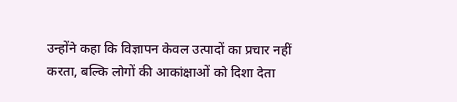उन्होंने कहा कि विज्ञापन केवल उत्पादों का प्रचार नहीं करता, बल्कि लोगों की आकांक्षाओं को दिशा देता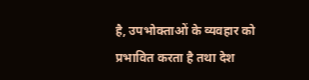है, उपभोक्ताओं के व्यवहार को प्रभावित करता है तथा देश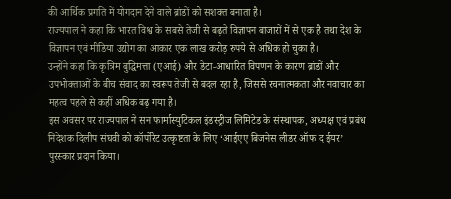की आर्थिक प्रगति में योगदान देने वाले ब्रांडों को सशक्त बनाता है।
राज्यपाल ने कहा कि भारत विश्व के सबसे तेजी से बढ़ते विज्ञापन बाजारों में से एक है तथा देश के विज्ञापन एवं मीडिया उद्योग का आकार एक लाख करोड़ रुपये से अधिक हो चुका है।
उन्होंने कहा कि कृत्रिम बुद्धिमत्ता (एआई) और डेटा-आधारित विपणन के कारण ब्रांडों और उपभोक्ताओं के बीच संवाद का स्वरूप तेजी से बदल रहा है, जिससे रचनात्मकता और नवाचार का महत्व पहले से कहीं अधिक बढ़ गया है।
इस अवसर पर राज्यपाल ने सन फार्मास्युटिकल इंडस्ट्रीज लिमिटेड के संस्थापक, अध्यक्ष एवं प्रबंध निदेशक दिलीप संघवी को कॉर्पोरेट उत्कृष्टता के लिए ‘आईएए बिजनेस लीडर ऑफ द ईयर’ पुरस्कार प्रदान किया।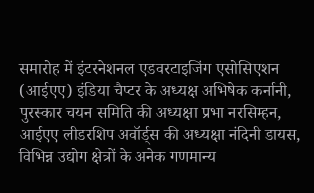समारोह में इंटरनेशनल एडवरटाइजिंग एसोसिएशन (आईएए) इंडिया चैप्टर के अध्यक्ष अभिषेक कर्नानी, पुरस्कार चयन समिति की अध्यक्षा प्रभा नरसिम्हन, आईएए लीडरशिप अवॉर्ड्स की अध्यक्षा नंदिनी डायस, विभिन्न उद्योग क्षेत्रों के अनेक गणमान्य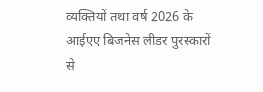व्यक्तियों तथा वर्ष 2026 के आईएए बिजनेस लीडर पुरस्कारों से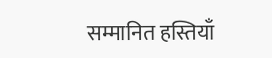सम्मानित हस्तियाँ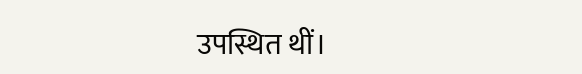उपस्थित थीं।